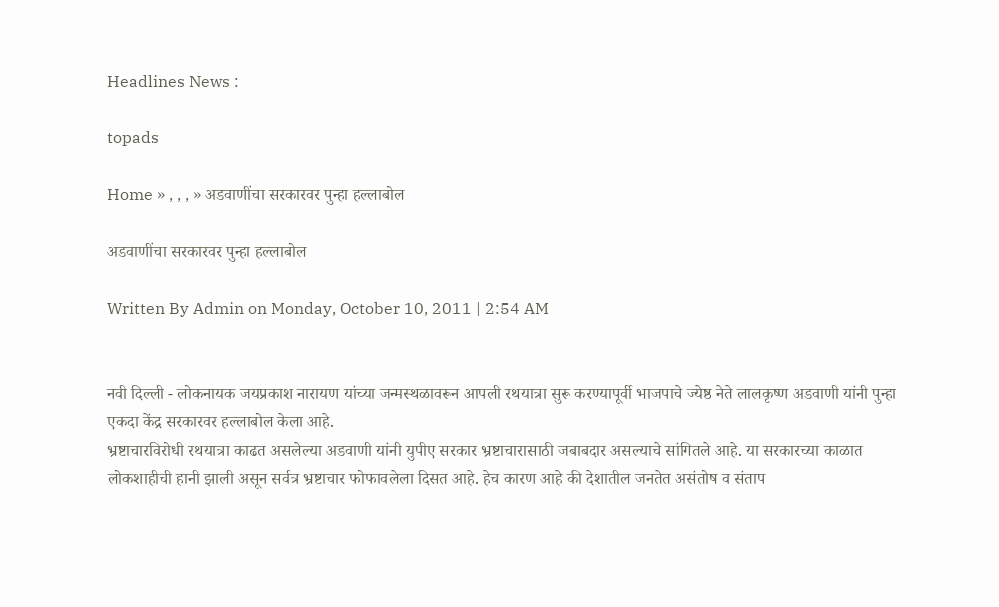Headlines News :

topads

Home » , , , » अडवाणींचा सरकारवर पुन्हा हल्लाबोल

अडवाणींचा सरकारवर पुन्हा हल्लाबोल

Written By Admin on Monday, October 10, 2011 | 2:54 AM


नवी दिल्ली - लोकनायक जयप्रकाश नारायण यांच्या जन्मस्थळावरून आपली रथयात्रा सुरू करण्यापूर्वी भाजपाचे ज्येष्ठ नेते लालकृष्ण अडवाणी यांनी पुन्हा एकदा केंद्र सरकारवर हल्लाबोल केला आहे.
भ्रष्टाचारविरोधी रथयात्रा काढत असलेल्या अडवाणी यांनी युपीए सरकार भ्रष्टाचारासाठी जबाबदार असल्याचे सांगितले आहे. या सरकारच्या काळात लोकशाहीची हानी झाली असून सर्वत्र भ्रष्टाचार फोफावलेला दिसत आहे. हेच कारण आहे की देशातील जनतेत असंतोष व संताप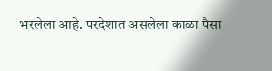भरलेला आहे. परदेशात असलेला काळा पैसा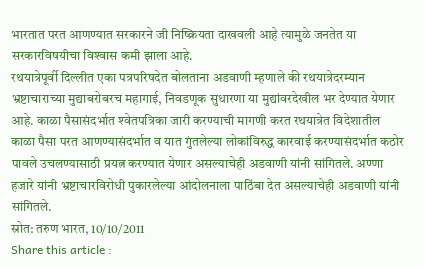भारतात परत आणण्यात सरकारने जी निष्क्रियता दाखवली आहे त्यामुळे जनतेत या सरकारविषयीचा विश्‍वास कमी झाला आहे.
रथयात्रेपूर्वी दिल्लीत एका पत्रपरिषदेत बोलताना अडवाणी म्हणाले की रथयात्रेदरम्यान भ्रष्टाचाराच्या मुद्याबरोबरच महागाई, निवडणूक सुधारणा या मुद्यांवरदेखील भर देण्यात येणार आहे. काळा पैसासंदर्भात श्‍वेतपत्रिका जारी करण्याची मागणी करत रथयात्रेत विदेशातील काळा पैसा परत आणण्यासंदर्भात व यात गुंतलेल्या लोकांविरुद्ध कारवाई करण्यासंदर्भात कठोर पावले उचलण्यासाठी प्रयत्न करण्यात येणार असल्याचेही अडवाणी यांनी सांगितले. अण्णा हजारे यांनी भ्रष्टाचारविरोधी पुकारलेल्या आंदोलनाला पाठिंबा देत असल्याचेही अडवाणी यांनी सांगितले.
स्रोत: तरुण भारत, 10/10/2011
Share this article :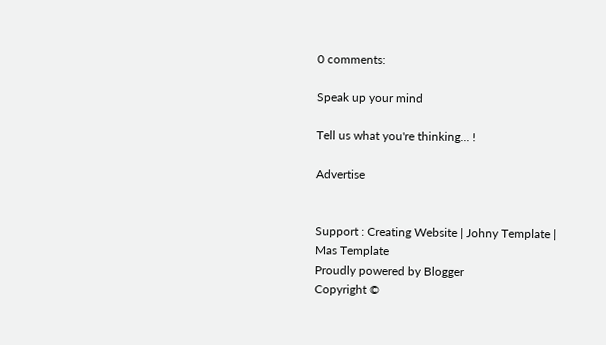0 comments:

Speak up your mind

Tell us what you're thinking... !

Advertise


Support : Creating Website | Johny Template | Mas Template
Proudly powered by Blogger
Copyright ©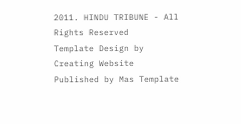2011. HINDU TRIBUNE - All Rights Reserved
Template Design by Creating Website Published by Mas Template